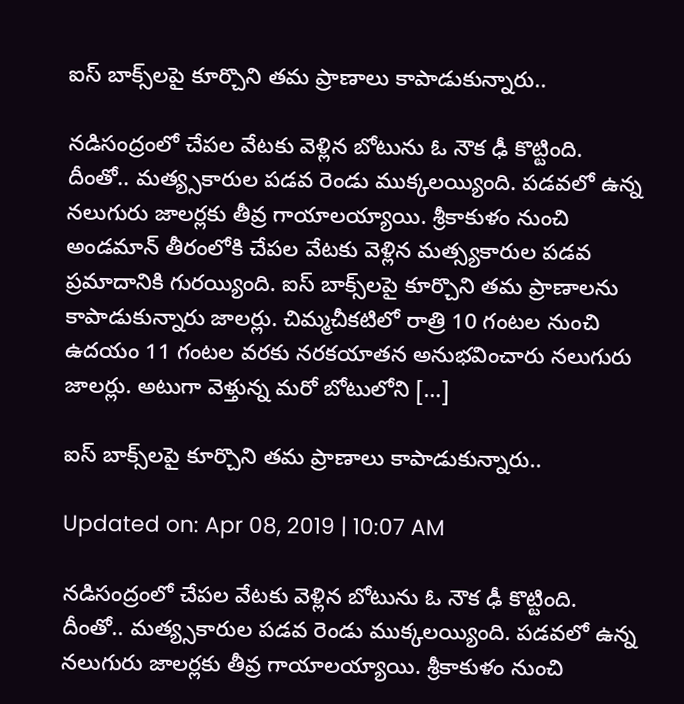ఐస్ బాక్స్‌లపై కూర్చొని తమ ప్రాణాలు కాపాడుకున్నారు..

నడిసంద్రంలో చేపల వేటకు వెళ్లిన బోటును ఓ నౌక ఢీ కొట్టింది. దీంతో.. మత్య్సకారుల పడవ రెండు ముక్కలయ్యింది. పడవలో ఉన్న నలుగురు జాలర్లకు తీవ్ర గాయాలయ్యాయి. శ్రీకాకుళం నుంచి అండమాన్ తీరంలోకి చేపల వేటకు వెళ్లిన మత్స్యకారుల పడవ ప్రమాదానికి గురయ్యింది. ఐస్ బాక్స్‌లపై కూర్చొని తమ ప్రాణాలను కాపాడుకున్నారు జాలర్లు. చిమ్మచీకటిలో రాత్రి 10 గంటల నుంచి ఉదయం 11 గంటల వరకు నరకయాతన అనుభవించారు నలుగురు జాలర్లు. అటుగా వెళ్తున్న మరో బోటులోని […]

ఐస్ బాక్స్‌లపై కూర్చొని తమ ప్రాణాలు కాపాడుకున్నారు..

Updated on: Apr 08, 2019 | 10:07 AM

నడిసంద్రంలో చేపల వేటకు వెళ్లిన బోటును ఓ నౌక ఢీ కొట్టింది. దీంతో.. మత్య్సకారుల పడవ రెండు ముక్కలయ్యింది. పడవలో ఉన్న నలుగురు జాలర్లకు తీవ్ర గాయాలయ్యాయి. శ్రీకాకుళం నుంచి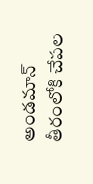అండమాన్ తీరంలోకి చేపల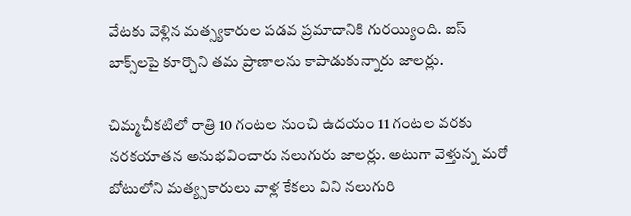వేటకు వెళ్లిన మత్స్యకారుల పడవ ప్రమాదానికి గురయ్యింది. ఐస్ బాక్స్‌లపై కూర్చొని తమ ప్రాణాలను కాపాడుకున్నారు జాలర్లు.

చిమ్మచీకటిలో రాత్రి 10 గంటల నుంచి ఉదయం 11 గంటల వరకు నరకయాతన అనుభవించారు నలుగురు జాలర్లు. అటుగా వెళ్తున్న మరో బోటులోని మత్య్సకారులు వాళ్ల కేకలు విని నలుగురి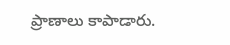ప్రాణాలు కాపాడారు.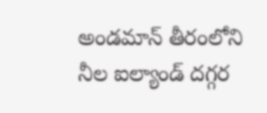అండమాన్ తీరంలోని నీల ఐల్యాండ్ దగ్గర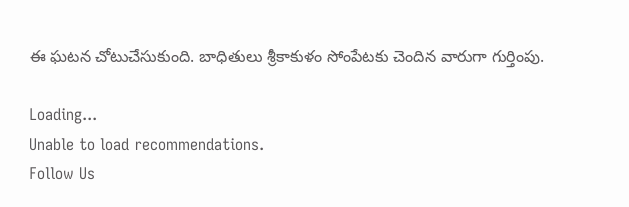ఈ ఘటన చోటుచేసుకుంది. బాధితులు శ్రీకాకుళం సోంపేటకు చెందిన వారుగా గుర్తింపు.

Loading...
Unable to load recommendations.
Follow Us